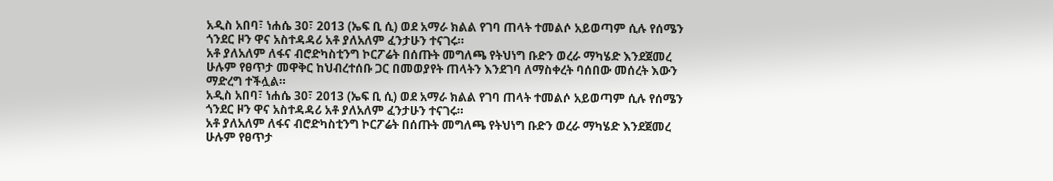አዲስ አበባ፣ ነሐሴ 30፣ 2013 (ኤፍ ቢ ሲ) ወደ አማራ ክልል የገባ ጠላት ተመልሶ አይወጣም ሲሉ የሰሜን ጎንደር ዞን ዋና አስተዳዳሪ አቶ ያለአለም ፈንታሁን ተናገሩ።
አቶ ያለአለም ለፋና ብሮድካስቲንግ ኮርፖሬት በሰጡት መግለጫ የትህነግ ቡድን ወረራ ማካሄድ እንደጀመረ ሁሉም የፀጥታ መዋቅር ከህብረተሰቡ ጋር በመወያየት ጠላትን እንደገባ ለማስቀረት ባሰበው መሰረት እውን ማድረግ ተችሏል።
አዲስ አበባ፣ ነሐሴ 30፣ 2013 (ኤፍ ቢ ሲ) ወደ አማራ ክልል የገባ ጠላት ተመልሶ አይወጣም ሲሉ የሰሜን ጎንደር ዞን ዋና አስተዳዳሪ አቶ ያለአለም ፈንታሁን ተናገሩ።
አቶ ያለአለም ለፋና ብሮድካስቲንግ ኮርፖሬት በሰጡት መግለጫ የትህነግ ቡድን ወረራ ማካሄድ እንደጀመረ ሁሉም የፀጥታ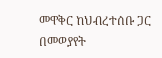መዋቅር ከህብረተሰቡ ጋር በመወያየት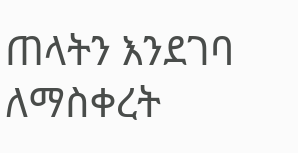ጠላትን እንደገባ ለማስቀረት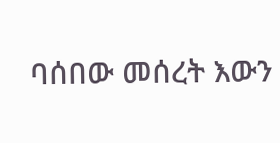ባሰበው መሰረት እውን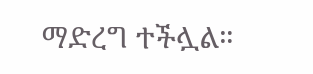ማድረግ ተችሏል።